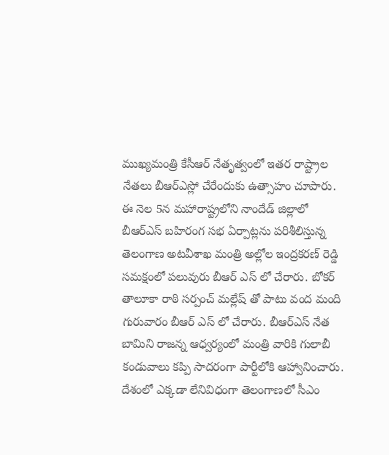ముఖ్యమంత్రి కేసీఆర్ నేతృత్వంలో ఇతర రాష్ట్రాల నేతలు బీఆర్ఎస్లో చేరేందుకు ఉత్సాహం చూపారు. ఈ నెల 5న మహారాష్ట్రలోని నాందేడ్ జిల్లాలో బీఆర్ఎస్ బహిరంగ సభ ఏర్పాట్లను పరిశీలిస్తున్న తెలంగాణ అటవీశాఖ మంత్రి అల్లోల ఇంద్రకరణ్ రెడ్డి సమక్షంలో పలువురు బీఆర్ ఎస్ లో చేరారు. బోకర్ తాలూకా రాఠి సర్పంచ్ మల్లేష్ తో పాటు వంద మంది గురువారం బీఆర్ ఎస్ లో చేరారు. బీఆర్ఎస్ నేత బామిని రాజన్న ఆధ్వర్యంలో మంత్రి వారికి గులాబీ కండువాలు కప్పి సాదరంగా పార్టీలోకి ఆహ్వానించారు.
దేశంలో ఎక్కడా లేనివిధంగా తెలంగాణలో సీఎం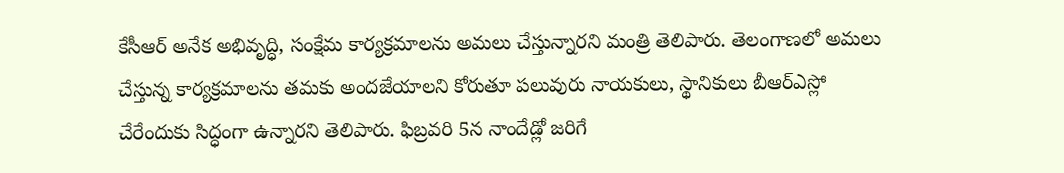కేసీఆర్ అనేక అభివృద్ధి, సంక్షేమ కార్యక్రమాలను అమలు చేస్తున్నారని మంత్రి తెలిపారు. తెలంగాణలో అమలు చేస్తున్న కార్యక్రమాలను తమకు అందజేయాలని కోరుతూ పలువురు నాయకులు, స్థానికులు బీఆర్ఎస్లో చేరేందుకు సిద్ధంగా ఉన్నారని తెలిపారు. ఫిబ్రవరి 5న నాందేడ్లో జరిగే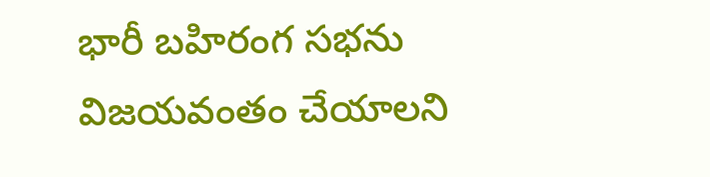భారీ బహిరంగ సభను విజయవంతం చేయాలని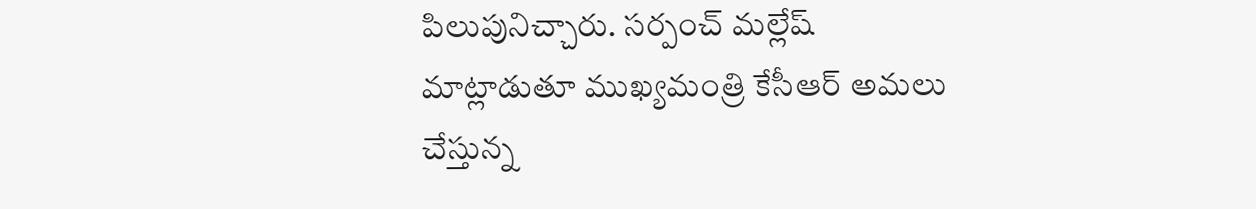పిలుపునిచ్చారు. సర్పంచ్ మల్లేష్ మాట్లాడుతూ ముఖ్యమంత్రి కేసీఆర్ అమలు చేస్తున్న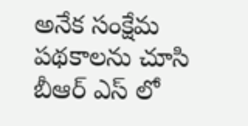అనేక సంక్షేమ పథకాలను చూసి బీఆర్ ఎస్ లో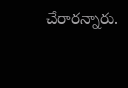చేరారన్నారు.